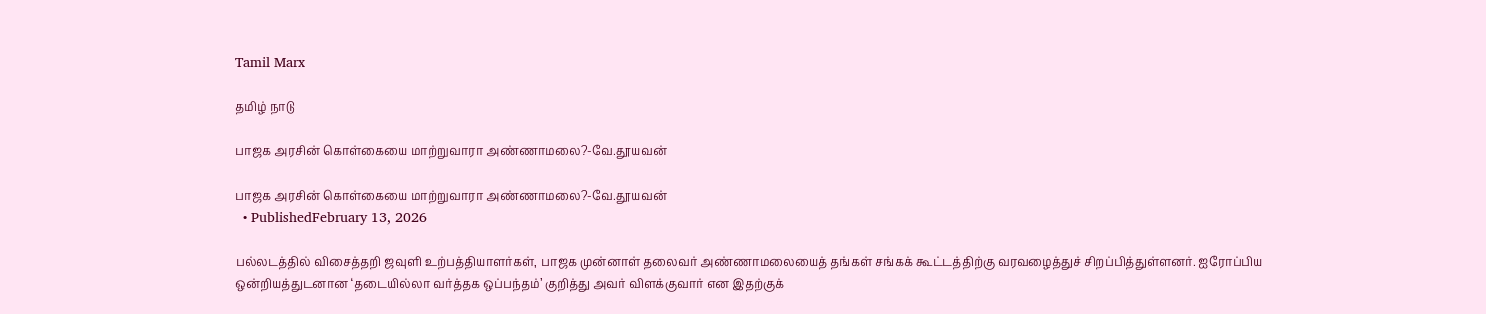Tamil Marx

தமிழ் நாடு

பாஜக அரசின் கொள்கையை மாற்றுவாரா அண்ணாமலை?-வே.தூயவன்

பாஜக அரசின் கொள்கையை மாற்றுவாரா அண்ணாமலை?-வே.தூயவன்
  • PublishedFebruary 13, 2026

பல்லடத்தில் விசைத்தறி ஜவுளி உற்பத்தியாளர்கள், பாஜக முன்னாள் தலைவர் அண்ணாமலையைத் தங்கள் சங்கக் கூட்டத்திற்கு வரவழைத்துச் சிறப்பித்துள்ளனர். ஐரோப்பிய ஒன்றியத்துடனான ‘தடையில்லா வர்த்தக ஒப்பந்தம்’ குறித்து அவர் விளக்குவார் என இதற்குக்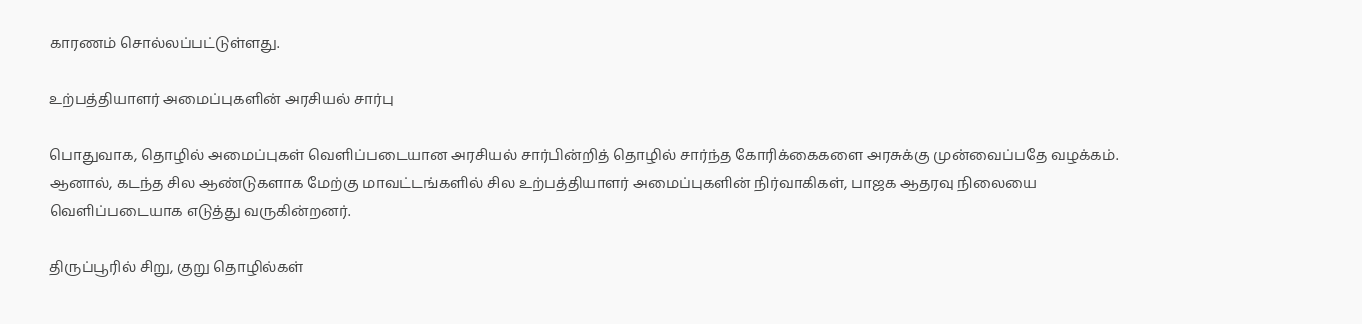காரணம் சொல்லப்பட்டுள்ளது.

உற்பத்தியாளர் அமைப்புகளின் அரசியல் சார்பு

பொதுவாக, தொழில் அமைப்புகள் வெளிப்படையான அரசியல் சார்பின்றித் தொழில் சார்ந்த கோரிக்கைகளை அரசுக்கு முன்வைப்பதே வழக்கம். ஆனால், கடந்த சில ஆண்டுகளாக மேற்கு மாவட்டங்களில் சில உற்பத்தியாளர் அமைப்புகளின் நிர்வாகிகள், பாஜக ஆதரவு நிலையை வெளிப்படையாக எடுத்து வருகின்றனர்.

திருப்பூரில் சிறு, குறு தொழில்கள்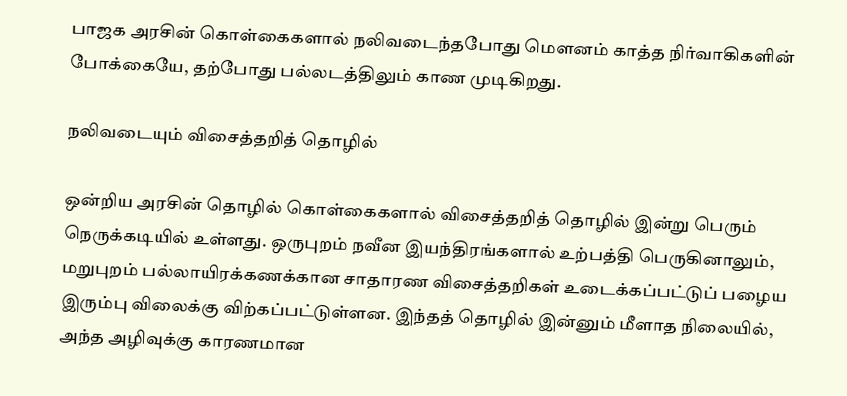பாஜக அரசின் கொள்கைகளால் நலிவடைந்தபோது மௌனம் காத்த நிர்வாகிகளின் போக்கையே, தற்போது பல்லடத்திலும் காண முடிகிறது.

நலிவடையும் விசைத்தறித் தொழில்

ஒன்றிய அரசின் தொழில் கொள்கைகளால் விசைத்தறித் தொழில் இன்று பெரும் நெருக்கடியில் உள்ளது. ஒருபுறம் நவீன இயந்திரங்களால் உற்பத்தி பெருகினாலும், மறுபுறம் பல்லாயிரக்கணக்கான சாதாரண விசைத்தறிகள் உடைக்கப்பட்டுப் பழைய இரும்பு விலைக்கு விற்கப்பட்டுள்ளன. இந்தத் தொழில் இன்னும் மீளாத நிலையில், அந்த அழிவுக்கு காரணமான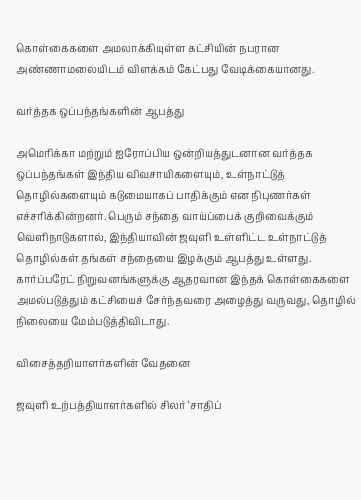கொள்கைகளை அமலாக்கியுள்ள கட்சியின் நபரான அண்ணாமலையிடம் விளக்கம் கேட்பது வேடிக்கையானது.

வர்த்தக ஒப்பந்தங்களின் ஆபத்து

அமெரிக்கா மற்றும் ஐரோப்பிய ஒன்றியத்துடனான வர்த்தக ஒப்பந்தங்கள் இந்திய விவசாயிகளையும், உள்நாட்டுத் தொழில்களையும் கடுமையாகப் பாதிக்கும் என நிபுணர்கள் எச்சரிக்கின்றனர். பெரும் சந்தை வாய்ப்பைக் குறிவைக்கும் வெளிநாடுகளால், இந்தியாவின் ஜவுளி உள்ளிட்ட உள்நாட்டுத் தொழில்கள் தங்கள் சந்தையை இழக்கும் ஆபத்து உள்ளது. கார்ப்பரேட் நிறுவனங்களுக்கு ஆதரவான இந்தக் கொள்கைகளை அமல்படுத்தும் கட்சியைச் சேர்ந்தவரை அழைத்து வருவது, தொழில் நிலையை மேம்படுத்திவிடாது.

விசைத்தறியாளர்களின் வேதனை

ஜவுளி உற்பத்தியாளர்களில் சிலர் ‘சாதிப்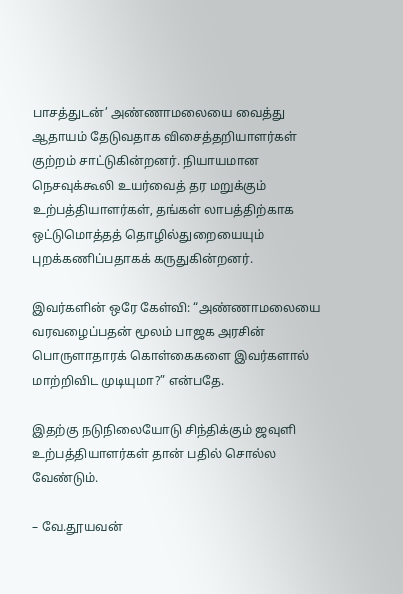பாசத்துடன்’ அண்ணாமலையை வைத்து ஆதாயம் தேடுவதாக விசைத்தறியாளர்கள் குற்றம் சாட்டுகின்றனர். நியாயமான நெசவுக்கூலி உயர்வைத் தர மறுக்கும் உற்பத்தியாளர்கள், தங்கள் லாபத்திற்காக ஒட்டுமொத்தத் தொழில்துறையையும் புறக்கணிப்பதாகக் கருதுகின்றனர்.

இவர்களின் ஒரே கேள்வி: “அண்ணாமலையை வரவழைப்பதன் மூலம் பாஜக அரசின் பொருளாதாரக் கொள்கைகளை இவர்களால் மாற்றிவிட முடியுமா?” என்பதே.

இதற்கு நடுநிலையோடு சிந்திக்கும் ஜவுளி உற்பத்தியாளர்கள் தான் பதில் சொல்ல வேண்டும்.

– வே.தூயவன்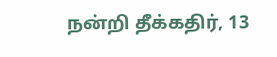நன்றி தீக்கதிர், 13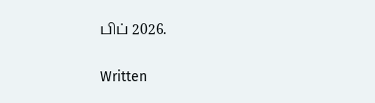பிப் 2026.

Written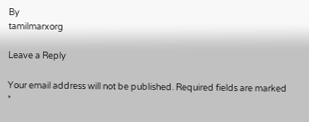By
tamilmarxorg

Leave a Reply

Your email address will not be published. Required fields are marked *